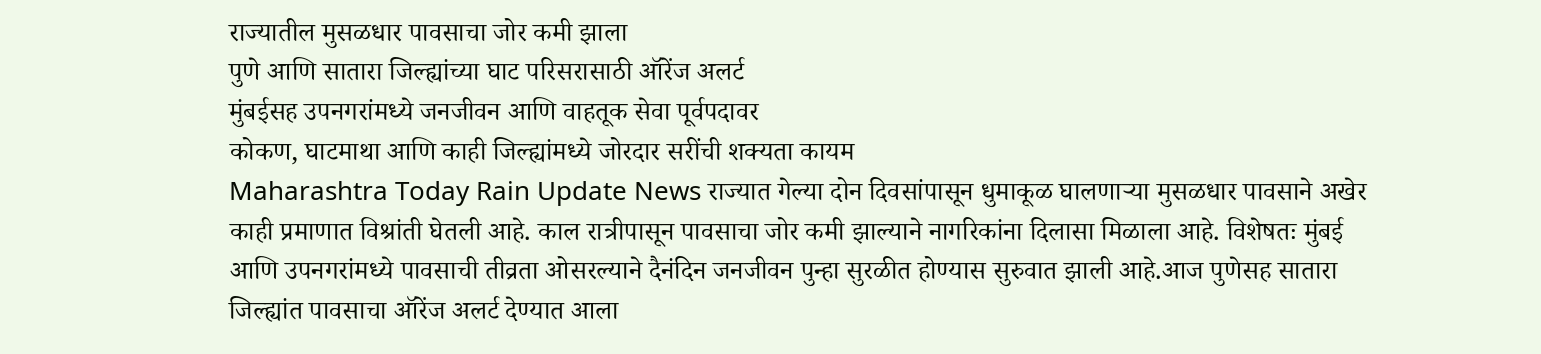राज्यातील मुसळधार पावसाचा जोर कमी झाला
पुणे आणि सातारा जिल्ह्यांच्या घाट परिसरासाठी ऑरेंज अलर्ट
मुंबईसह उपनगरांमध्ये जनजीवन आणि वाहतूक सेवा पूर्वपदावर
कोकण, घाटमाथा आणि काही जिल्ह्यांमध्ये जोरदार सरींची शक्यता कायम
Maharashtra Today Rain Update News राज्यात गेल्या दोन दिवसांपासून धुमाकूळ घालणाऱ्या मुसळधार पावसाने अखेर काही प्रमाणात विश्रांती घेतली आहे. काल रात्रीपासून पावसाचा जोर कमी झाल्याने नागरिकांना दिलासा मिळाला आहे. विशेषतः मुंबई आणि उपनगरांमध्ये पावसाची तीव्रता ओसरल्याने दैनंदिन जनजीवन पुन्हा सुरळीत होण्यास सुरुवात झाली आहे.आज पुणेसह सातारा जिल्ह्यांत पावसाचा ऑरेंज अलर्ट देण्यात आला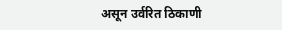असून उर्वरित ठिकाणी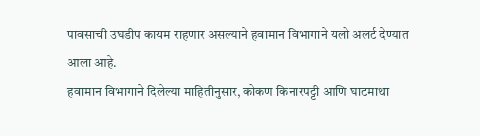पावसाची उघडीप कायम राहणार असल्याने हवामान विभागाने यलो अलर्ट देण्यात आला आहे.
हवामान विभागाने दिलेल्या माहितीनुसार, कोकण किनारपट्टी आणि घाटमाथा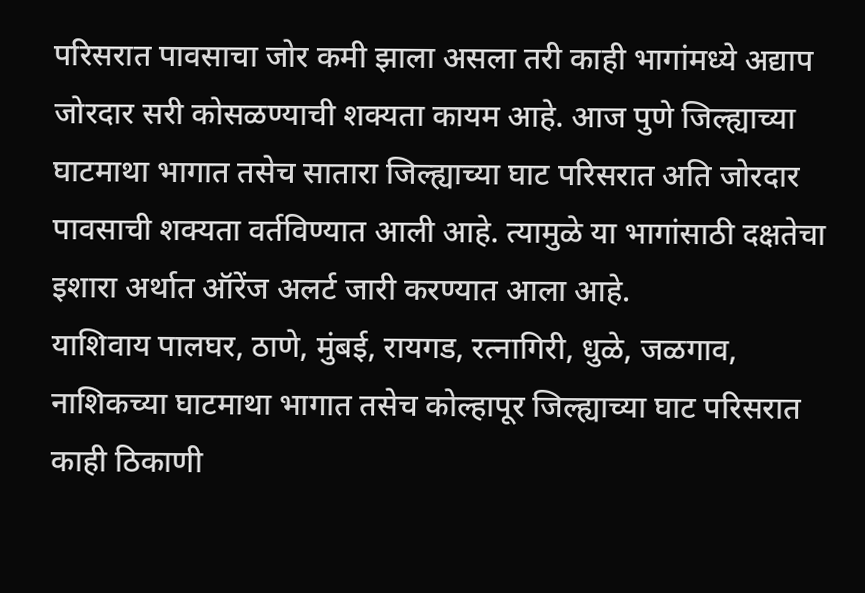परिसरात पावसाचा जोर कमी झाला असला तरी काही भागांमध्ये अद्याप जोरदार सरी कोसळण्याची शक्यता कायम आहे. आज पुणे जिल्ह्याच्या घाटमाथा भागात तसेच सातारा जिल्ह्याच्या घाट परिसरात अति जोरदार पावसाची शक्यता वर्तविण्यात आली आहे. त्यामुळे या भागांसाठी दक्षतेचा इशारा अर्थात ऑरेंज अलर्ट जारी करण्यात आला आहे.
याशिवाय पालघर, ठाणे, मुंबई, रायगड, रत्नागिरी, धुळे, जळगाव, नाशिकच्या घाटमाथा भागात तसेच कोल्हापूर जिल्ह्याच्या घाट परिसरात काही ठिकाणी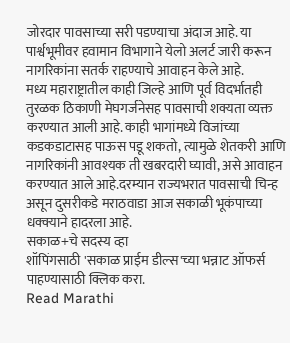जोरदार पावसाच्या सरी पडण्याचा अंदाज आहे. या पार्श्वभूमीवर हवामान विभागाने येलो अलर्ट जारी करून नागरिकांना सतर्क राहण्याचे आवाहन केले आहे.
मध्य महाराष्ट्रातील काही जिल्हे आणि पूर्व विदर्भातही तुरळक ठिकाणी मेघगर्जनेसह पावसाची शक्यता व्यक्त करण्यात आली आहे. काही भागांमध्ये विजांच्या कडकडाटासह पाऊस पडू शकतो, त्यामुळे शेतकरी आणि नागरिकांनी आवश्यक ती खबरदारी घ्यावी, असे आवाहन करण्यात आले आहे.दरम्यान राज्यभरात पावसाची चिन्ह असून दुसरीकडे मराठवाडा आज सकाळी भूकंपाच्या धक्क्याने हादरला आहे.
सकाळ+चे सदस्य व्हा
शॉपिंगसाठी 'सकाळ प्राईम डील्स'च्या भन्नाट ऑफर्स पाहण्यासाठी क्लिक करा.
Read Marathi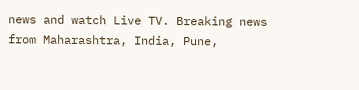news and watch Live TV. Breaking news from Maharashtra, India, Pune,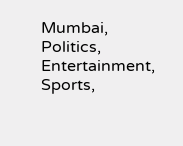Mumbai, Politics, Entertainment, Sports,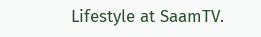Lifestyle at SaamTV.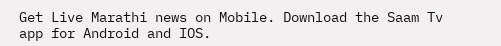Get Live Marathi news on Mobile. Download the Saam Tv app for Android and IOS.